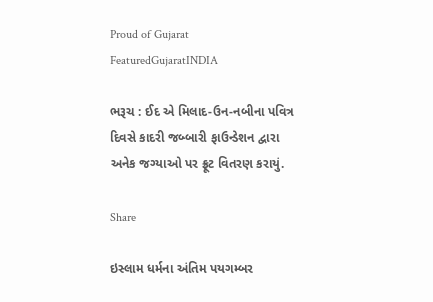Proud of Gujarat
FeaturedGujaratINDIA

ભરૂચ : ઈદ એ મિલાદ-ઉન-નબીના પવિત્ર દિવસે કાદરી જબ્બારી ફાઉન્ડેશન દ્વારા અનેક જગ્યાઓ પર ફ્રૂટ વિતરણ કરાયું.

Share

ઇસ્લામ ધર્મના અંતિમ પયગમ્બર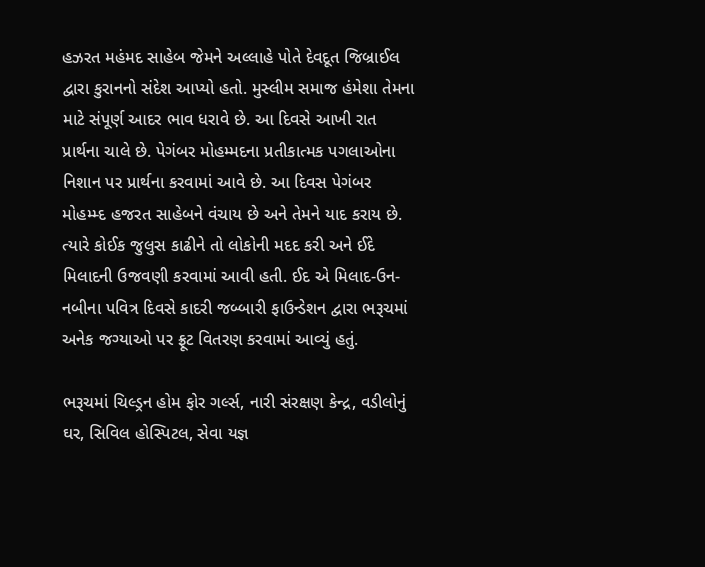હઝરત મહંમદ સાહેબ જેમને અલ્લાહે પોતે દેવદૂત જિબ્રાઈલ દ્વારા કુરાનનો સંદેશ આપ્યો હતો. મુસ્લીમ સમાજ હંમેશા તેમના માટે સંપૂર્ણ આદર ભાવ ધરાવે છે. આ દિવસે આખી રાત પ્રાર્થના ચાલે છે. પેગંબર મોહમ્મદના પ્રતીકાત્મક પગલાઓના નિશાન પર પ્રાર્થના કરવામાં આવે છે. આ દિવસ પેગંબર મોહમ્મ્દ હજરત સાહેબને વંચાય છે અને તેમને યાદ કરાય છે. ત્યારે કોઈક જુલુસ કાઢીને તો લોકોની મદદ કરી અને ઈદે મિલાદની ઉજવણી કરવામાં આવી હતી. ઈદ એ મિલાદ-ઉન-નબીના પવિત્ર દિવસે કાદરી જબ્બારી ફાઉન્ડેશન દ્વારા ભરૂચમાં અનેક જગ્યાઓ પર ફ્રૂટ વિતરણ કરવામાં આવ્યું હતું.

ભરૂચમાં ચિલ્ડ્રન હોમ ફોર ગર્લ્સ, નારી સંરક્ષણ કેન્દ્ર, વડીલોનું ઘર, સિવિલ હોસ્પિટલ, સેવા યજ્ઞ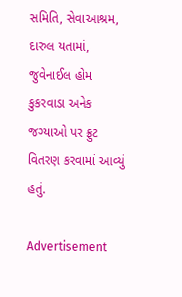સમિતિ, સેવાઆશ્રમ, દારુલ યતામાં, જુવેનાઈલ હોમ કુકરવાડા અનેક જગ્યાઓ પર ફ્રુટ વિતરણ કરવામાં આવ્યું હતું.

Advertisement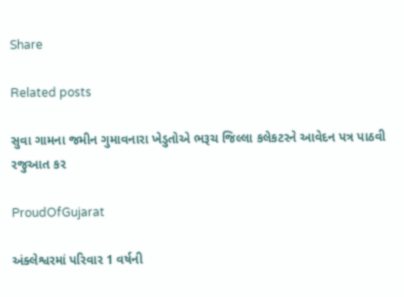Share

Related posts

સુવા ગામના જમીન ગુમાવનારા ખેડુતોએ ભરૂચ જિલ્લા કલેકટરને આવેદન પત્ર પાઠવી રજુઆત કર

ProudOfGujarat

અંક્લેશ્વરમાં પરિવાર 1 વર્ષની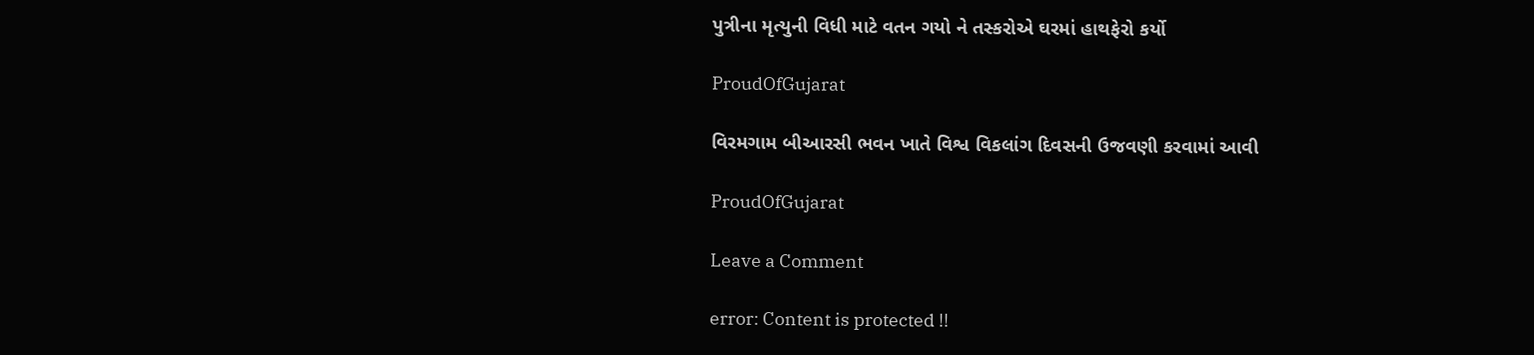પુત્રીના મૃત્યુની વિધી માટે વતન ગયો ને તસ્કરોએ ઘરમાં હાથફેરો કર્યો

ProudOfGujarat

વિરમગામ બીઆરસી ભવન ખાતે વિશ્વ વિકલાંગ દિવસની ઉજવણી કરવામાં આવી

ProudOfGujarat

Leave a Comment

error: Content is protected !!